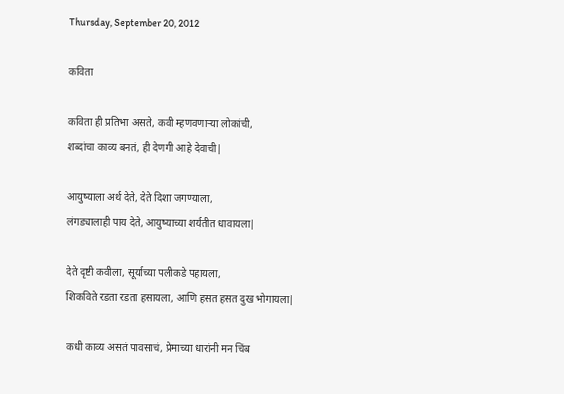Thursday, September 20, 2012

कविता

कविता ही प्रतिभा असते, कवी म्हणवणाऱ्या लोकांची,
शब्दांचा काव्य बनतं, ही देणगी आहे देवाची|

आयुष्याला अर्थ देते, देते दिशा जगण्याला,
लंगड्यालाही पाय देते, आयुष्याच्या शर्यतीत धावायला|

देते दृष्टी कवीला, सूर्याच्या पलीकडे पहायला,
शिकविते रडता रडता हसायला, आणि हसत हसत दुख भोगायला|

कधी काव्य असतं पावसाचं, प्रेमाच्या धारांनी मन चिंब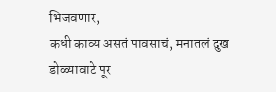भिजवणार,
कधी काव्य असतं पावसाचं, मनातलं दुख डोळ्यावाटे पूर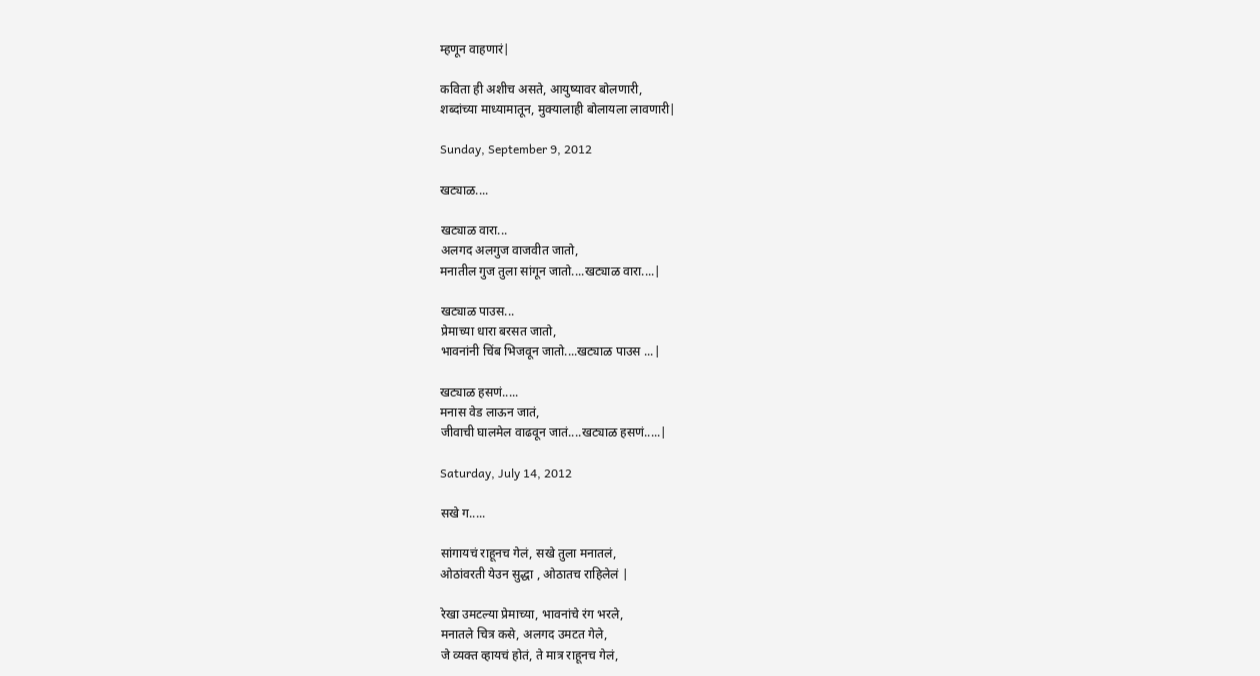म्हणून वाहणारं|

कविता ही अशीच असते, आयुष्यावर बोलणारी,
शब्दांच्या माध्यामातून, मुक्यालाही बोलायला लावणारी|

Sunday, September 9, 2012

खट्याळ....

खट्याळ वारा...
अलगद अलगुज वाजवीत जातो,
मनातील गुज तुला सांगून जातो....खट्याळ वारा....|

खट्याळ पाउस...
प्रेमाच्या धारा बरसत जातो,
भावनांनी चिंब भिजवून जातो....खट्याळ पाउस ...|

खट्याळ हसणं.....
मनास वेड लाऊन जातं,
जीवाची घालमेल वाढवून जातं....खट्याळ हसणं.....|

Saturday, July 14, 2012

सखे ग.....

सांगायचं राहूनच गेलं, सखे तुला मनातलं,
ओठांवरती येउन सुद्धा , ओठातच राहिलेलं |

रेखा उमटल्या प्रेमाच्या, भावनांचे रंग भरले,
मनातले चित्र कसे, अलगद उमटत गेले,
जे व्यक्त व्हायचं होतं, ते मात्र राहूनच गेलं,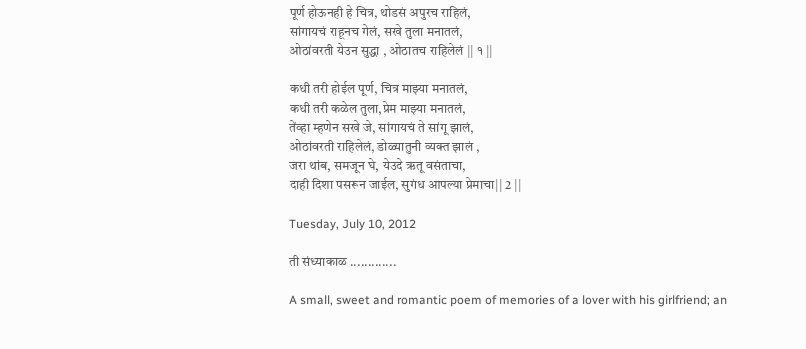पूर्ण होऊनही हे चित्र, थोडसं अपुरच राहिलं,
सांगायचं राहूनच गेलं, सखे तुला मनातलं,
ओठांवरती येउन सुद्धा , ओठातच राहिलेलं || १ ||

कधी तरी होईल पूर्ण, चित्र माझ्या मनातलं,
कधी तरी कळेल तुला,प्रेम माझ्या मनातलं,
तेंव्हा म्हणेन सखे जे, सांगायचं ते सांगू झालं,
ओठांवरती राहिलेलं, डोळ्यातुनी व्यक्त झालं ,
जरा थांब, समजून घे, येउदे ऋतू वसंताचा,
दाही दिशा पसरून जाईल, सुगंध आपल्या प्रेमाचा|| 2 ||

Tuesday, July 10, 2012

ती संध्याकाळ .............

A small, sweet and romantic poem of memories of a lover with his girlfriend; an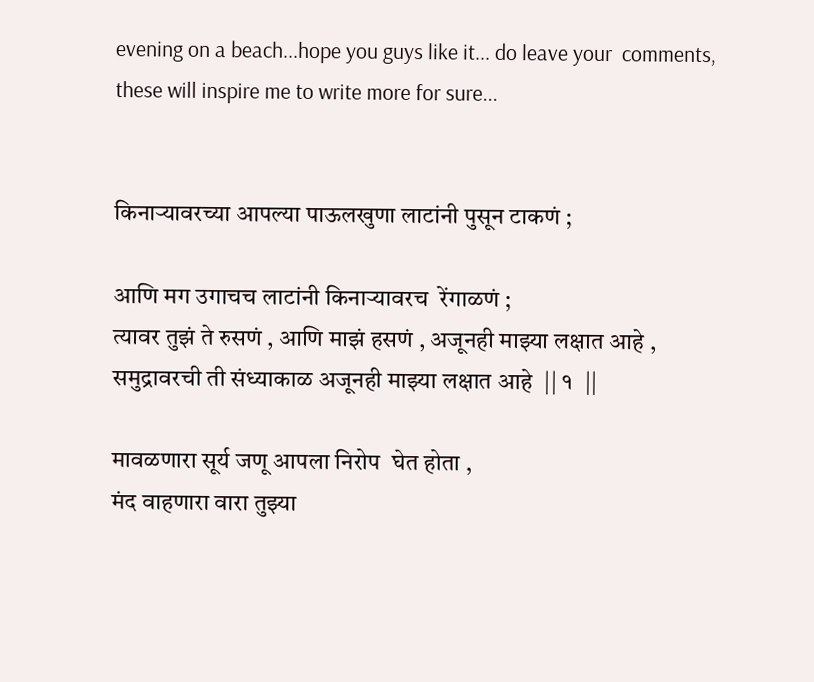evening on a beach...hope you guys like it... do leave your  comments, these will inspire me to write more for sure...


किनाऱ्यावरच्या आपल्या पाऊलखुणा लाटांनी पुसून टाकणं ;

आणि मग उगाचच लाटांनी किनाऱ्यावरच  रेंगाळणं ;
त्यावर तुझं ते रुसणं , आणि माझं हसणं , अजूनही माझ्या लक्षात आहे ,
समुद्रावरची ती संध्याकाळ अजूनही माझ्या लक्षात आहे  || १  ||

मावळणारा सूर्य जणू आपला निरोप  घेत होता ,
मंद वाहणारा वारा तुझ्या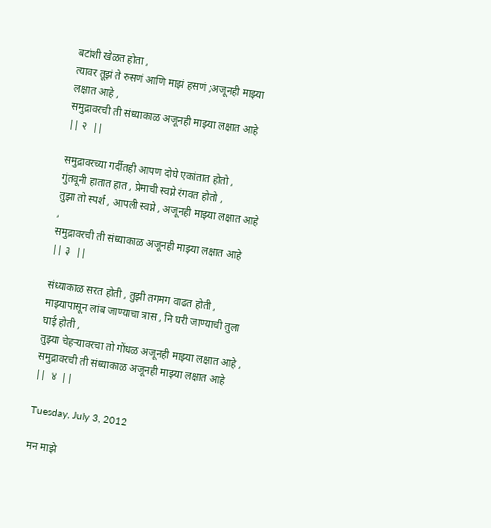बटांशी खेळत होता ,
त्यावर तूझं ते रुसणं आणि माझं हसणं ;अजूनही माझ्या लक्षात आहे ,
समुद्रावरची ती संध्याकाळ अजूनही माझ्या लक्षात आहे  || २  ||

समुद्रावरच्या गर्दीतही आपण दोघे एकांतात होतो ,
गुंतवूनी हातात हात , प्रेमाची स्वप्ने रंगवत होतो ,
तुझा तो स्पर्श , आपली स्वप्ने , अजूनही माझ्या लक्षात आहे ,
समुद्रावरची ती संध्याकाळ अजूनही माझ्या लक्षात आहे  || ३  ||

संध्याकाळ सरत होती , तुझी तगमग वाढत होती ,
माझ्यापासून लांब जाण्याचा त्रास , नि घरी जाण्याची तुला घाई होती ,
तुझ्या चेहऱ्यावरचा तो गोंधळ अजूनही माझ्या लक्षात आहे ,
समुद्रावरची ती संध्याकाळ अजूनही माझ्या लक्षात आहे  ||  ४  ||

Tuesday, July 3, 2012

मन माझे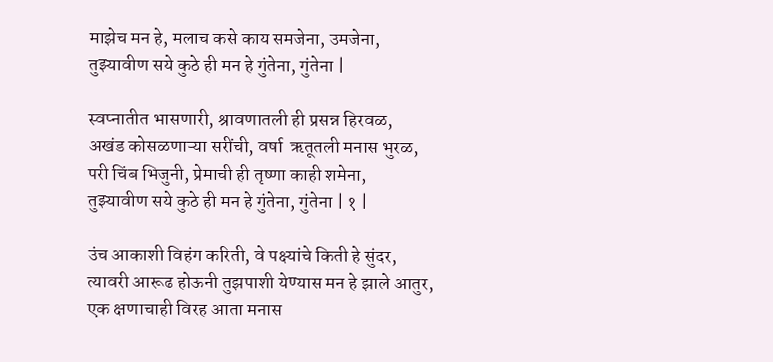माझेच मन हे, मलाच कसे काय समजेना, उमजेना,
तुझ्यावीण सये कुठे ही मन हे गुंतेना, गुंतेना |

स्वप्नातीत भासणारी, श्रावणातली ही प्रसन्न हिरवळ,
अखंड कोसळणाऱ्या सरींची, वर्षा  ऋतूतली मनास भुरळ,
परी चिंब भिजुनी, प्रेमाची ही तृष्णा काही शमेना,
तुझ्यावीण सये कुठे ही मन हे गुंतेना, गुंतेना | १ |

उंच आकाशी विहंग करिती, वे पक्ष्यांचे किती हे सुंदर,
त्यावरी आरूढ होऊनी तुझपाशी येण्यास मन हे झाले आतुर,
एक क्षणाचाही विरह आता मनास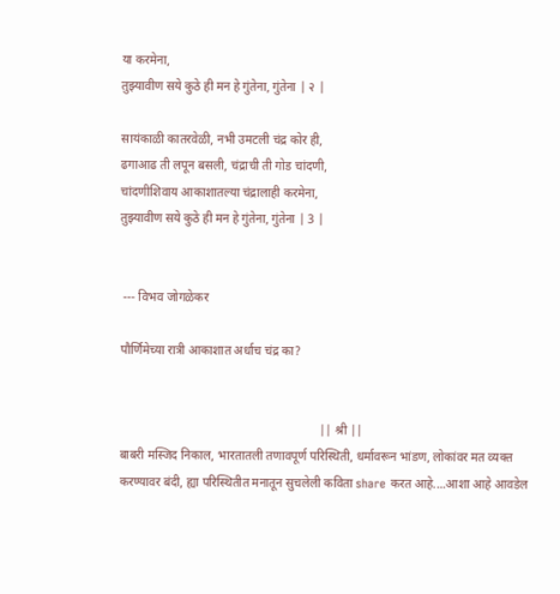या करमेना,
तुझ्यावीण सये कुठे ही मन हे गुंतेना, गुंतेना | २ |

सायंकाळी कातरवेळी, नभी उमटली चंद्र कोर ही,
ढगाआढ ती लपून बसली, चंद्राची ती गोड चांदणी,
चांदणीशिवाय आकाशातल्या चंद्रालाही करमेना,
तुझ्यावीण सये कुठे ही मन हे गुंतेना, गुंतेना | 3 |


 --- विभव जोगळेकर

पौर्णिमेच्या रात्री आकाशात अर्धाच चंद्र का?


                                                                || श्री ||
बाबरी मस्जिद निकाल, भारतातली तणावपूर्ण परिस्थिती, धर्मावरून भांडण, लोकांवर मत व्यक्त करण्यावर बंदी, ह्या परिस्थितीत मनातून सुचलेली कविता share करत आहे....आशा आहे आवडेल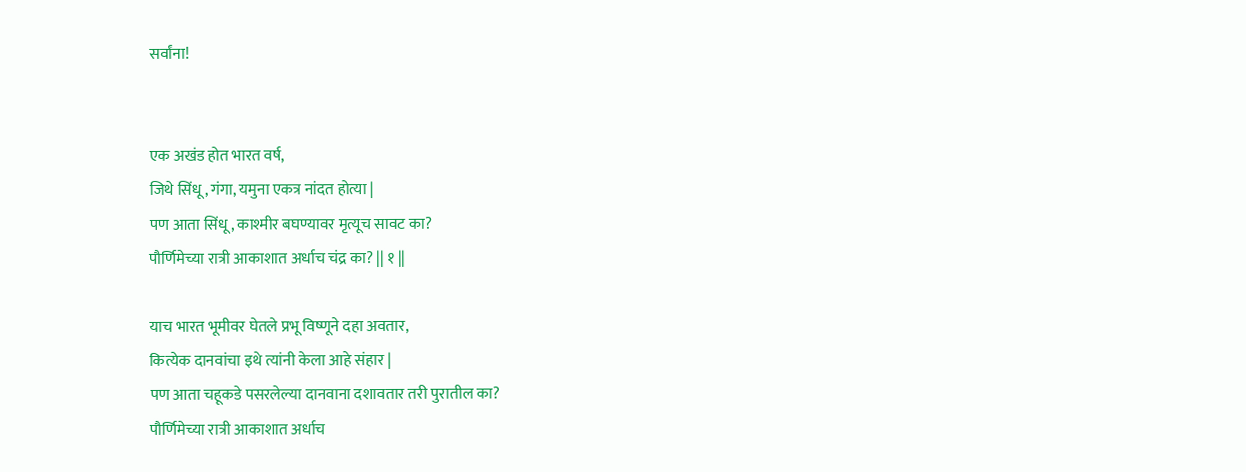सर्वांना!


एक अखंड होत भारत वर्ष,
जिथे सिंधू, गंगा, यमुना एकत्र नांदत होत्या |
पण आता सिंधू, काश्मीर बघण्यावर मृत्यूच सावट का?
पौर्णिमेच्या रात्री आकाशात अर्धाच चंद्र का? || १ ||

याच भारत भूमीवर घेतले प्रभू विष्णूने दहा अवतार,
कित्येक दानवांचा इथे त्यांनी केला आहे संहार |
पण आता चहूकडे पसरलेल्या दानवाना दशावतार तरी पुरातील का?
पौर्णिमेच्या रात्री आकाशात अर्धाच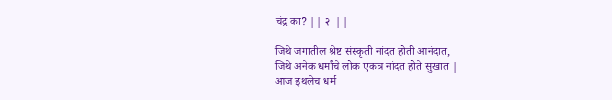चंद्र का? || २  ||

जिथे जगातील श्रेष्ट संस्कृती नांदत होती आनंदात,
जिथे अनेक धर्मांचे लोक एकत्र नांदत होते सुखात |
आज इथलेच धर्म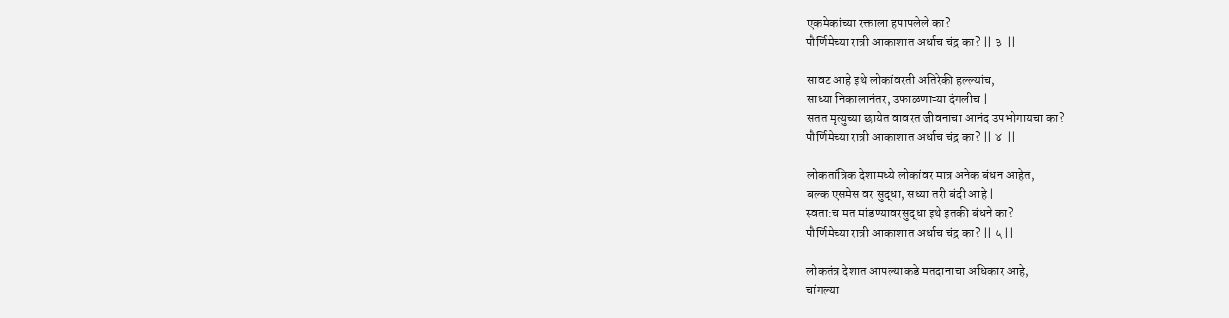एकमेकांच्या रक्ताला हपापलेले का?
पौर्णिमेच्या रात्री आकाशात अर्धाच चंद्र का? || ३  ||

सावट आहे इथे लोकांवरती अतिरेकी हल्ल्यांच,
साध्या निकालानंतर, उफाळणाऱ्या दंगलीच |
सतत मृत्युच्या छायेत वावरत जीवनाचा आनंद उपभोगायचा का?
पौर्णिमेच्या रात्री आकाशात अर्धाच चंद्र का? || ४  ||

लोकतांत्रिक देशामध्ये लोकांवर मात्र अनेक बंधन आहेत,
बल्क एसमेस वर सुद्धा, सध्या तरी बंदी आहे |
स्वता:च मत मांडण्यावरसुद्धा इथे इतकी बंधने का?
पौर्णिमेच्या रात्री आकाशात अर्धाच चंद्र का? || ५ ||

लोकतंत्र देशात आपल्याकडे मतदानाचा अधिकार आहे,
चांगल्या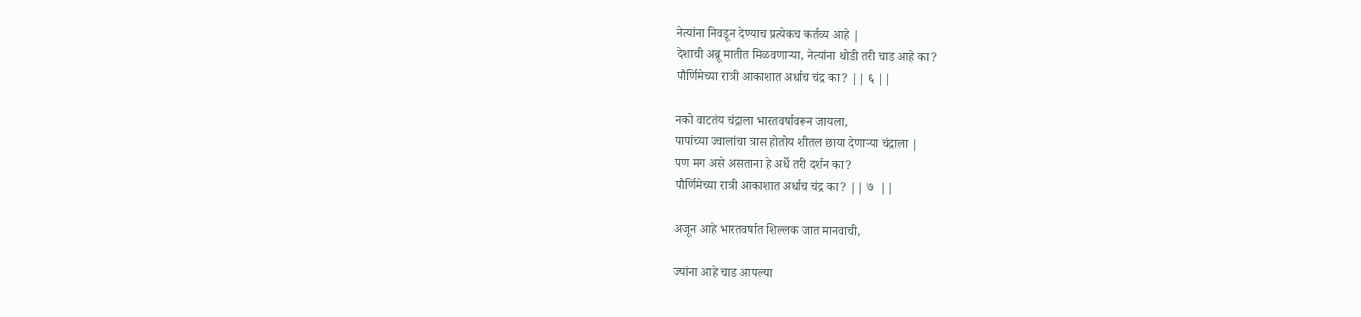नेत्यांना निवडून देण्याच प्रत्येकच कर्तव्य आहे |
देशाची अब्रू मातीत मिळवणाऱ्या, नेत्यांना थोडी तरी चाड आहे का?
पौर्णिमेच्या रात्री आकाशात अर्धाच चंद्र का? || ६ ||

नको वाटतंय चंद्राला भारतवर्षावरून जायला,
पापांच्या ज्वालांचा त्रास होतोय शीतल छाया देणाऱ्या चंद्राला |
पण मग असे असताना हे अर्धे तरी दर्शन का?
पौर्णिमेच्या रात्री आकाशात अर्धाच चंद्र का? || ७  ||

अजून आहे भारतवर्षात शिल्लक जात मानवाची,

ज्यांना आहे चाड आपल्या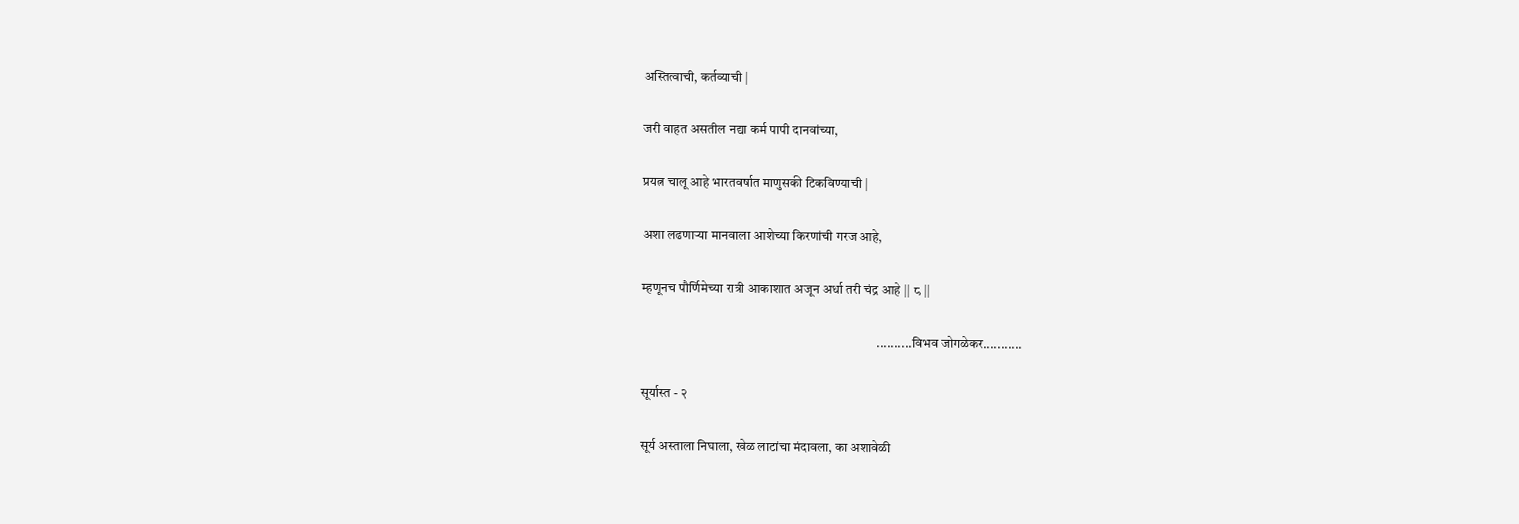अस्तित्वाची, कर्तव्याची |

जरी वाहत असतील नद्या कर्म पापी दानवांच्या,

प्रयत्न चालू आहे भारतवर्षात माणुसकी टिकविण्याची |

अशा लढणाऱ्या मानवाला आशेच्या किरणांची गरज आहे,

म्हणूनच पौर्णिमेच्या रात्री आकाशात अजून अर्धा तरी चंद्र आहे || ८ ||

                                                                                         ..........विभव जोगळेकर...........

सूर्यास्त - २

सूर्य अस्ताला निघाला, खेळ लाटांचा मंदावला, का अशावेळी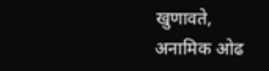खुणावते, अनामिक ओढ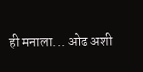ही मनाला... ओढ अशी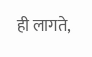ही लागते,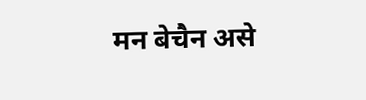मन बेचैन असे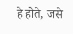हे होते, जसे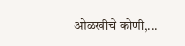ओळखीचे कोणी,...